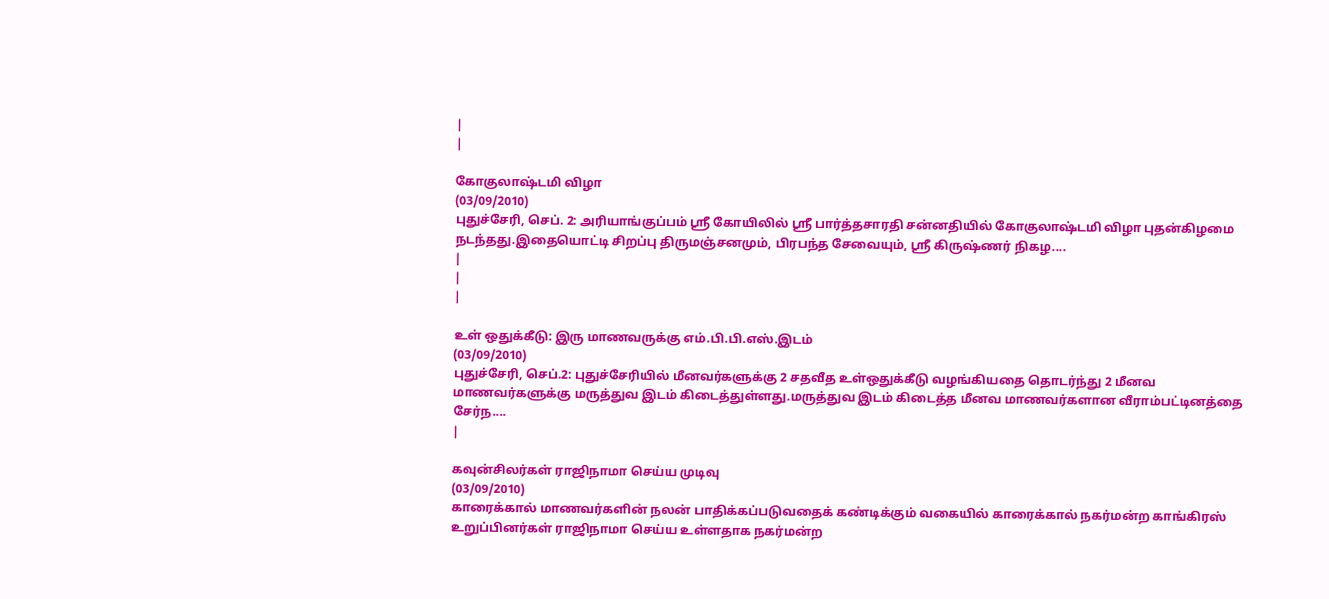|
|

கோகுலாஷ்டமி விழா
(03/09/2010)
புதுச்சேரி, செப். 2: அரியாங்குப்பம் ஸ்ரீ கோயிலில் ஸ்ரீ பார்த்தசாரதி சன்னதியில் கோகுலாஷ்டமி விழா புதன்கிழமை நடந்தது.இதையொட்டி சிறப்பு திருமஞ்சனமும், பிரபந்த சேவையும், ஸ்ரீ கிருஷ்ணர் நிகழ....
|
|
|

உள் ஒதுக்கீடு: இரு மாணவருக்கு எம்.பி.பி.எஸ்.இடம்
(03/09/2010)
புதுச்சேரி, செப்.2: புதுச்சேரியில் மீனவர்களுக்கு 2 சதவீத உள்ஒதுக்கீடு வழங்கியதை தொடர்ந்து 2 மீனவ மாணவர்களுக்கு மருத்துவ இடம் கிடைத்துள்ளது.மருத்துவ இடம் கிடைத்த மீனவ மாணவர்களான வீராம்பட்டினத்தை சேர்ந....
|

கவுன்சிலர்கள் ராஜிநாமா செய்ய முடிவு
(03/09/2010)
காரைக்கால் மாணவர்களின் நலன் பாதிக்கப்படுவதைக் கண்டிக்கும் வகையில் காரைக்கால் நகர்மன்ற காங்கிரஸ் உறுப்பினர்கள் ராஜிநாமா செய்ய உள்ளதாக நகர்மன்ற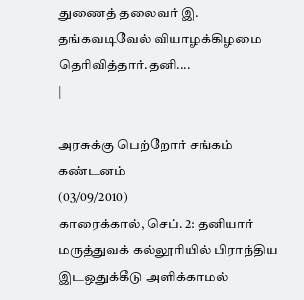துணைத் தலைவர் இ. தங்கவடிவேல் வியாழக்கிழமை தெரிவித்தார்.தனி....
|

அரசுக்கு பெற்றோர் சங்கம் கண்டனம்
(03/09/2010)
காரைக்கால், செப். 2: தனியார் மருத்துவக் கல்லூரியில் பிராந்திய இடஒதுக்கீடு அளிக்காமல்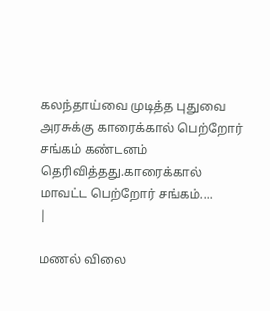கலந்தாய்வை முடித்த புதுவை அரசுக்கு காரைக்கால் பெற்றோர் சங்கம் கண்டனம் தெரிவித்தது.காரைக்கால் மாவட்ட பெற்றோர் சங்கம்....
|

மணல் விலை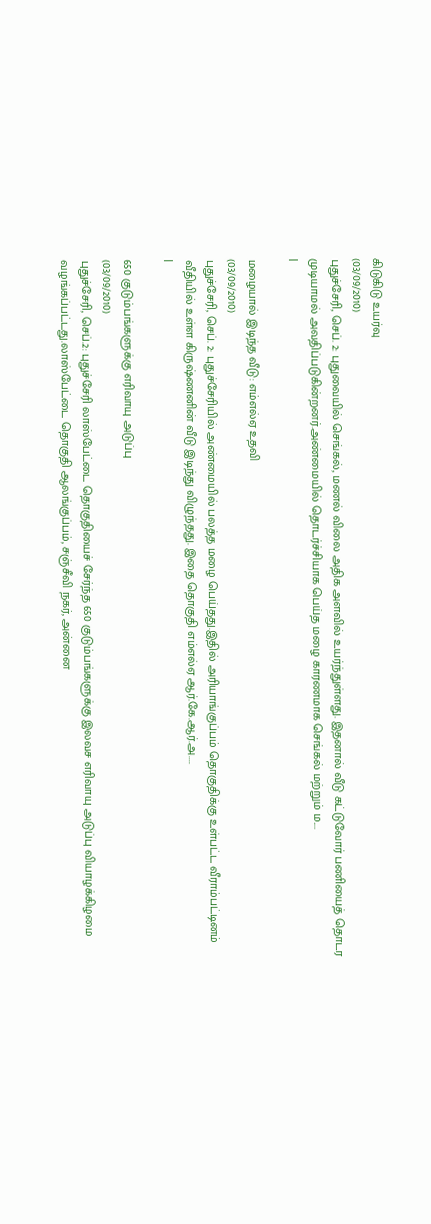கிடுகிடு உயர்வு
(03/09/2010)
புதுச்சேரி, செப். 2: புதுவையில் செங்கல், மணல் விலை அதிக அளவில் உயர்ந்துள்ளது. இதனால் வீடு கட்டுவோர் பணியைத் தொடர முடியாமல் அவதிப்படுகின்றனர்.அண்மையில் தொடர்ச்சியாக பெய்த மழை காரணமாக செங்கல் மற்றும் ம....
|

மழையால் இடிந்த வீடு: எம்எல்ஏ உதவி
(03/09/2010)
புதுச்சேரி, செப். 2: புதுச்சேரியில் அண்மையில் பலத்த மழை பெய்தது.இதில் அரியாங்குப்பம் தொகுதிக்கு உள்பட்ட வீராம்பட்டினம் வீதியில் உள்ள கிருஷ்ணனின் வீடு இடிந்து விழுந்தது. இதை தொகுதி எம்எல்ஏ ஆர்.கே.ஆர்.அ....
|

650 குடும்பங்களுக்கு எரிவாயு அடுப்பு
(03/09/2010)
புதுச்சேரி, செப்.2: புதுச்சேரி லாஸ்பேட்டை தொகுதியைச் சேர்ந்த 650 குடும்பங்களுக்கு இலவச எரிவாயு அடுப்பு வியாழக்கிழமை வழங்கப்பட்டது.லாஸ்பேட்டை தொகுதி ஆலங்குப்பம், சஞ்சீவி நகர், அன்னை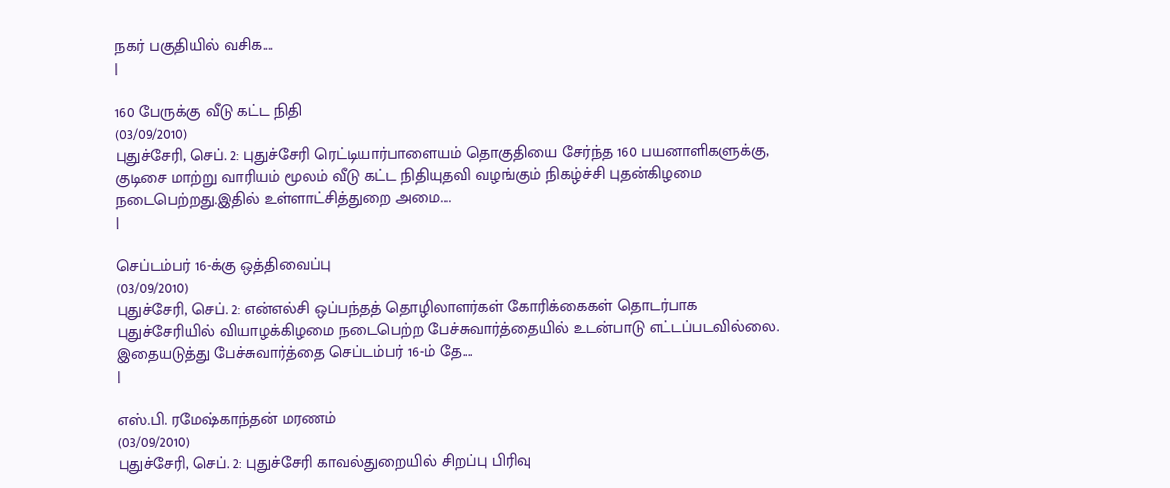நகர் பகுதியில் வசிக....
|

160 பேருக்கு வீடு கட்ட நிதி
(03/09/2010)
புதுச்சேரி, செப். 2: புதுச்சேரி ரெட்டியார்பாளையம் தொகுதியை சேர்ந்த 160 பயனாளிகளுக்கு, குடிசை மாற்று வாரியம் மூலம் வீடு கட்ட நிதியுதவி வழங்கும் நிகழ்ச்சி புதன்கிழமை நடைபெற்றது.இதில் உள்ளாட்சித்துறை அமை....
|

செப்டம்பர் 16-க்கு ஒத்திவைப்பு
(03/09/2010)
புதுச்சேரி, செப். 2: என்எல்சி ஒப்பந்தத் தொழிலாளர்கள் கோரிக்கைகள் தொடர்பாக புதுச்சேரியில் வியாழக்கிழமை நடைபெற்ற பேச்சுவார்த்தையில் உடன்பாடு எட்டப்படவில்லை. இதையடுத்து பேச்சுவார்த்தை செப்டம்பர் 16-ம் தே....
|

எஸ்.பி. ரமேஷ்காந்தன் மரணம்
(03/09/2010)
புதுச்சேரி, செப். 2: புதுச்சேரி காவல்துறையில் சிறப்பு பிரிவு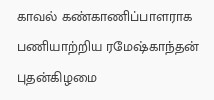காவல் கண்காணிப்பாளராக பணியாற்றிய ரமேஷ்காந்தன் புதன்கிழமை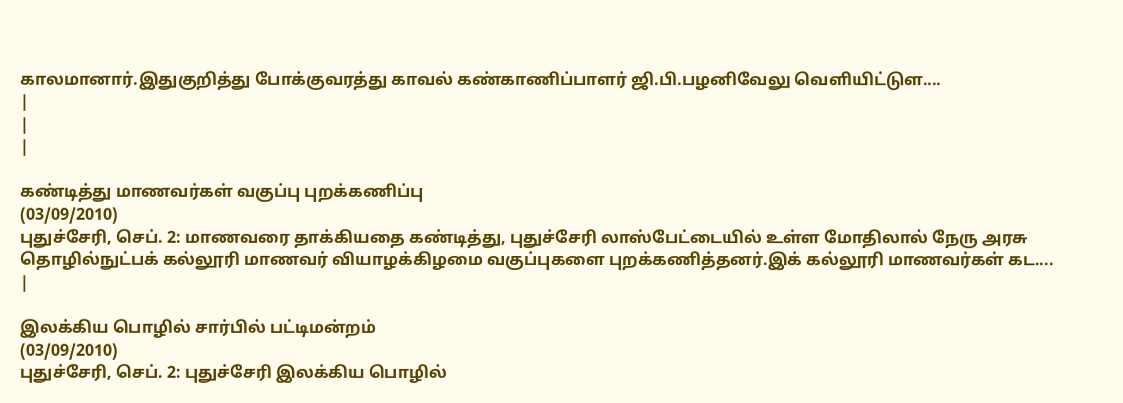காலமானார்.இதுகுறித்து போக்குவரத்து காவல் கண்காணிப்பாளர் ஜி.பி.பழனிவேலு வெளியிட்டுள....
|
|
|

கண்டித்து மாணவர்கள் வகுப்பு புறக்கணிப்பு
(03/09/2010)
புதுச்சேரி, செப். 2: மாணவரை தாக்கியதை கண்டித்து, புதுச்சேரி லாஸ்பேட்டையில் உள்ள மோதிலால் நேரு அரசு தொழில்நுட்பக் கல்லூரி மாணவர் வியாழக்கிழமை வகுப்புகளை புறக்கணித்தனர்.இக் கல்லூரி மாணவர்கள் கட....
|

இலக்கிய பொழில் சார்பில் பட்டிமன்றம்
(03/09/2010)
புதுச்சேரி, செப். 2: புதுச்சேரி இலக்கிய பொழில்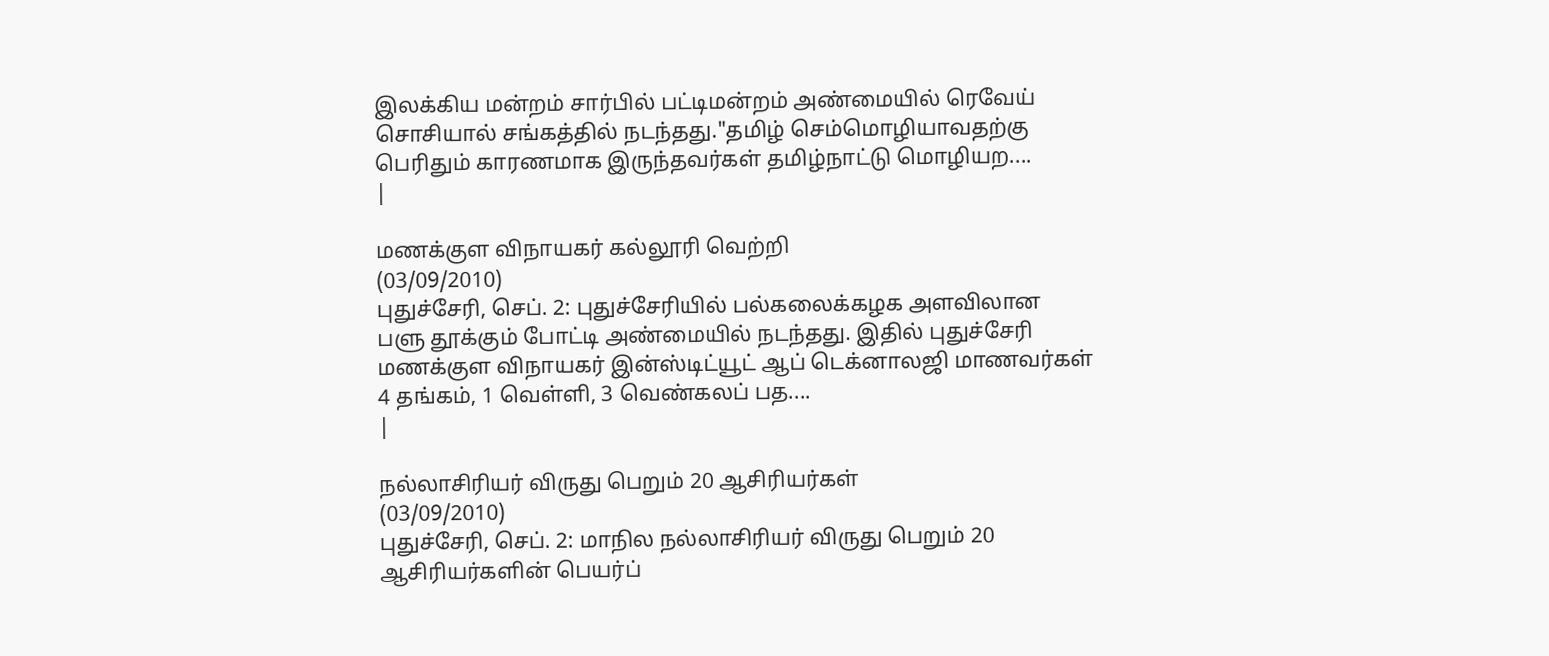இலக்கிய மன்றம் சார்பில் பட்டிமன்றம் அண்மையில் ரெவேய் சொசியால் சங்கத்தில் நடந்தது."தமிழ் செம்மொழியாவதற்கு பெரிதும் காரணமாக இருந்தவர்கள் தமிழ்நாட்டு மொழியற....
|

மணக்குள விநாயகர் கல்லூரி வெற்றி
(03/09/2010)
புதுச்சேரி, செப். 2: புதுச்சேரியில் பல்கலைக்கழக அளவிலான பளு தூக்கும் போட்டி அண்மையில் நடந்தது. இதில் புதுச்சேரி மணக்குள விநாயகர் இன்ஸ்டிட்யூட் ஆப் டெக்னாலஜி மாணவர்கள் 4 தங்கம், 1 வெள்ளி, 3 வெண்கலப் பத....
|

நல்லாசிரியர் விருது பெறும் 20 ஆசிரியர்கள்
(03/09/2010)
புதுச்சேரி, செப். 2: மாநில நல்லாசிரியர் விருது பெறும் 20 ஆசிரியர்களின் பெயர்ப்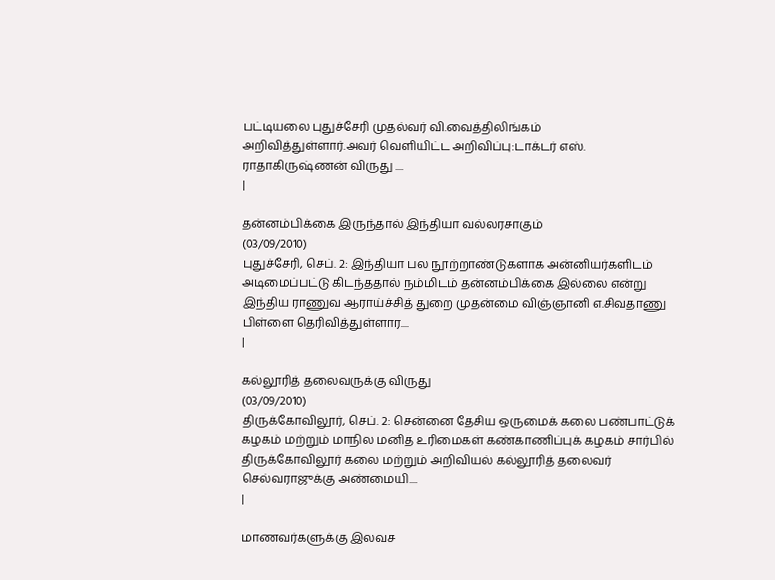பட்டியலை புதுச்சேரி முதல்வர் வி.வைத்திலிங்கம் அறிவித்துள்ளார்.அவர் வெளியிட்ட அறிவிப்பு:டாக்டர் எஸ். ராதாகிருஷ்ணன் விருது ....
|

தன்னம்பிக்கை இருந்தால் இந்தியா வல்லரசாகும்
(03/09/2010)
புதுச்சேரி, செப். 2: இந்தியா பல நூற்றாண்டுகளாக அன்னியர்களிடம் அடிமைப்பட்டு கிடந்ததால் நம்மிடம் தன்னம்பிக்கை இல்லை என்று இந்திய ராணுவ ஆராய்ச்சித் துறை முதன்மை விஞ்ஞானி எ.சிவதாணு பிள்ளை தெரிவித்துள்ளார....
|

கல்லூரித் தலைவருக்கு விருது
(03/09/2010)
திருக்கோவிலூர், செப். 2: சென்னை தேசிய ஒருமைக் கலை பண்பாட்டுக் கழகம் மற்றும் மாநில மனித உரிமைகள் கண்காணிப்புக் கழகம் சார்பில் திருக்கோவிலூர் கலை மற்றும் அறிவியல் கல்லூரித் தலைவர் செல்வராஜுக்கு அண்மையி....
|

மாணவர்களுக்கு இலவச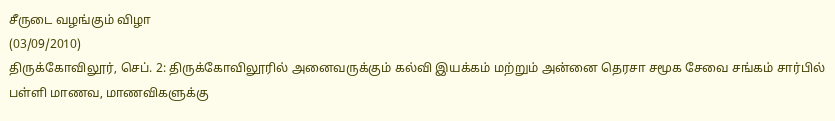சீருடை வழங்கும் விழா
(03/09/2010)
திருக்கோவிலூர், செப். 2: திருக்கோவிலூரில் அனைவருக்கும் கல்வி இயக்கம் மற்றும் அன்னை தெரசா சமூக சேவை சங்கம் சார்பில் பள்ளி மாணவ, மாணவிகளுக்கு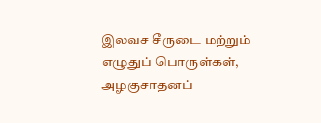இலவச சீருடை மற்றும் எழுதுப் பொருள்கள், அழகுசாதனப்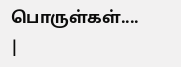பொருள்கள்....
|